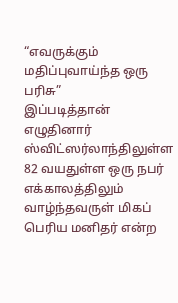“எவருக்கும் மதிப்புவாய்ந்த ஒரு பரிசு”
இப்படித்தான் எழுதினார் ஸ்விட்ஸர்லாந்திலுள்ள 82 வயதுள்ள ஒரு நபர் எக்காலத்திலும் வாழ்ந்தவருள் மிகப் பெரிய மனிதர் என்ற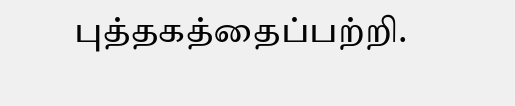புத்தகத்தைப்பற்றி.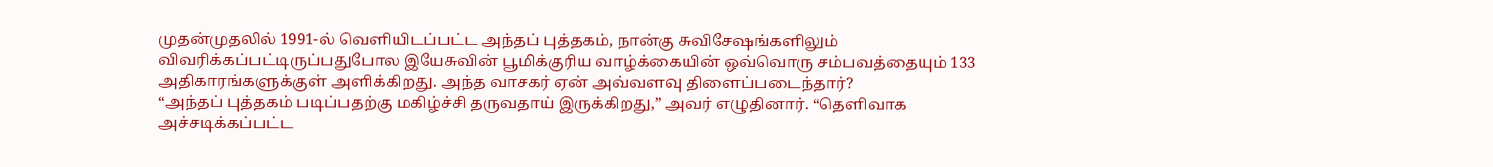முதன்முதலில் 1991-ல் வெளியிடப்பட்ட அந்தப் புத்தகம், நான்கு சுவிசேஷங்களிலும் விவரிக்கப்பட்டிருப்பதுபோல இயேசுவின் பூமிக்குரிய வாழ்க்கையின் ஒவ்வொரு சம்பவத்தையும் 133 அதிகாரங்களுக்குள் அளிக்கிறது. அந்த வாசகர் ஏன் அவ்வளவு திளைப்படைந்தார்?
“அந்தப் புத்தகம் படிப்பதற்கு மகிழ்ச்சி தருவதாய் இருக்கிறது,” அவர் எழுதினார். “தெளிவாக அச்சடிக்கப்பட்ட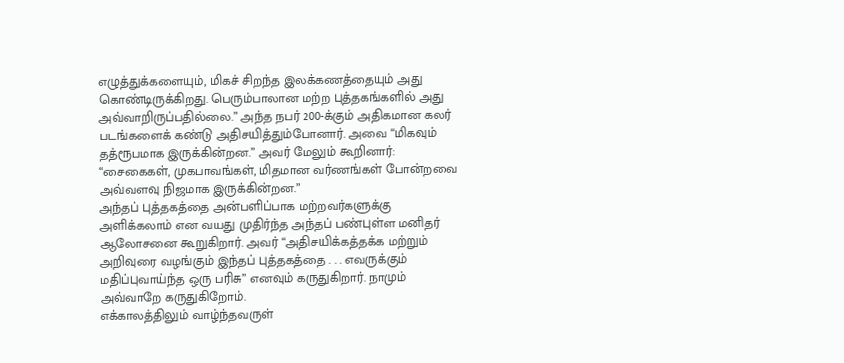எழுத்துக்களையும், மிகச் சிறந்த இலக்கணத்தையும் அது கொண்டிருக்கிறது. பெரும்பாலான மற்ற புத்தகங்களில் அது அவ்வாறிருப்பதில்லை.” அந்த நபர் 200-க்கும் அதிகமான கலர் படங்களைக் கண்டு அதிசயித்தும்போனார். அவை “மிகவும் தத்ரூபமாக இருக்கின்றன.” அவர் மேலும் கூறினார்: “சைகைகள், முகபாவங்கள், மிதமான வர்ணங்கள் போன்றவை அவ்வளவு நிஜமாக இருக்கின்றன.”
அந்தப் புத்தகத்தை அன்பளிப்பாக மற்றவர்களுக்கு அளிக்கலாம் என வயது முதிர்ந்த அந்தப் பண்புள்ள மனிதர் ஆலோசனை கூறுகிறார். அவர் “அதிசயிக்கத்தக்க மற்றும் அறிவுரை வழங்கும் இந்தப் புத்தகத்தை . . . எவருக்கும் மதிப்புவாய்ந்த ஒரு பரிசு” எனவும் கருதுகிறார். நாமும் அவ்வாறே கருதுகிறோம்.
எக்காலத்திலும் வாழ்ந்தவருள்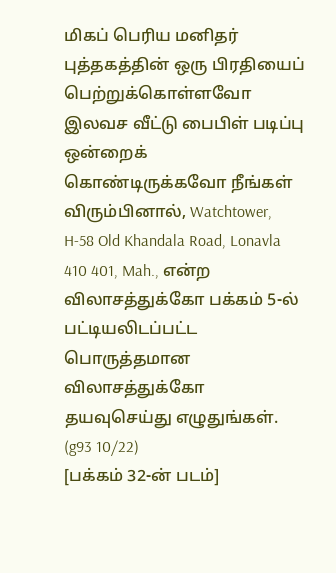மிகப் பெரிய மனிதர் புத்தகத்தின் ஒரு பிரதியைப் பெற்றுக்கொள்ளவோ இலவச வீட்டு பைபிள் படிப்பு ஒன்றைக் கொண்டிருக்கவோ நீங்கள் விரும்பினால், Watchtower, H-58 Old Khandala Road, Lonavla 410 401, Mah., என்ற விலாசத்துக்கோ பக்கம் 5-ல் பட்டியலிடப்பட்ட பொருத்தமான விலாசத்துக்கோ தயவுசெய்து எழுதுங்கள். (g93 10/22)
[பக்கம் 32-ன் படம்]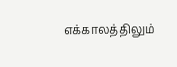எக்காலத்திலும்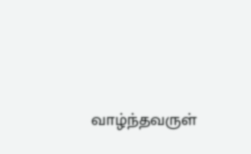வாழ்ந்தவருள்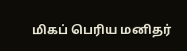மிகப் பெரிய மனிதர்